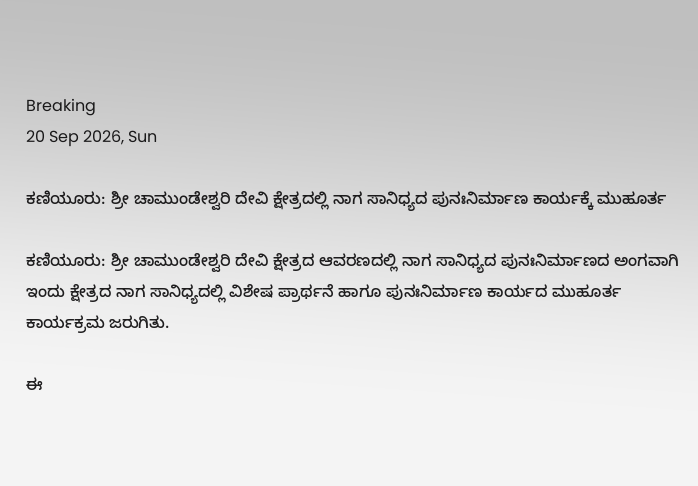Breaking
20 Sep 2026, Sun

ಕಣಿಯೂರು: ಶ್ರೀ ಚಾಮುಂಡೇಶ್ವರಿ ದೇವಿ ಕ್ಷೇತ್ರದಲ್ಲಿ ನಾಗ ಸಾನಿಧ್ಯದ ಪುನಃನಿರ್ಮಾಣ ಕಾರ್ಯಕ್ಕೆ ಮುಹೂರ್ತ

ಕಣಿಯೂರು: ಶ್ರೀ ಚಾಮುಂಡೇಶ್ವರಿ ದೇವಿ ಕ್ಷೇತ್ರದ ಆವರಣದಲ್ಲಿ ನಾಗ ಸಾನಿಧ್ಯದ ಪುನಃನಿರ್ಮಾಣದ ಅಂಗವಾಗಿ ಇಂದು ಕ್ಷೇತ್ರದ ನಾಗ ಸಾನಿಧ್ಯದಲ್ಲಿ ವಿಶೇಷ ಪ್ರಾರ್ಥನೆ ಹಾಗೂ ಪುನಃನಿರ್ಮಾಣ ಕಾರ್ಯದ ಮುಹೂರ್ತ ಕಾರ್ಯಕ್ರಮ ಜರುಗಿತು.

ಈ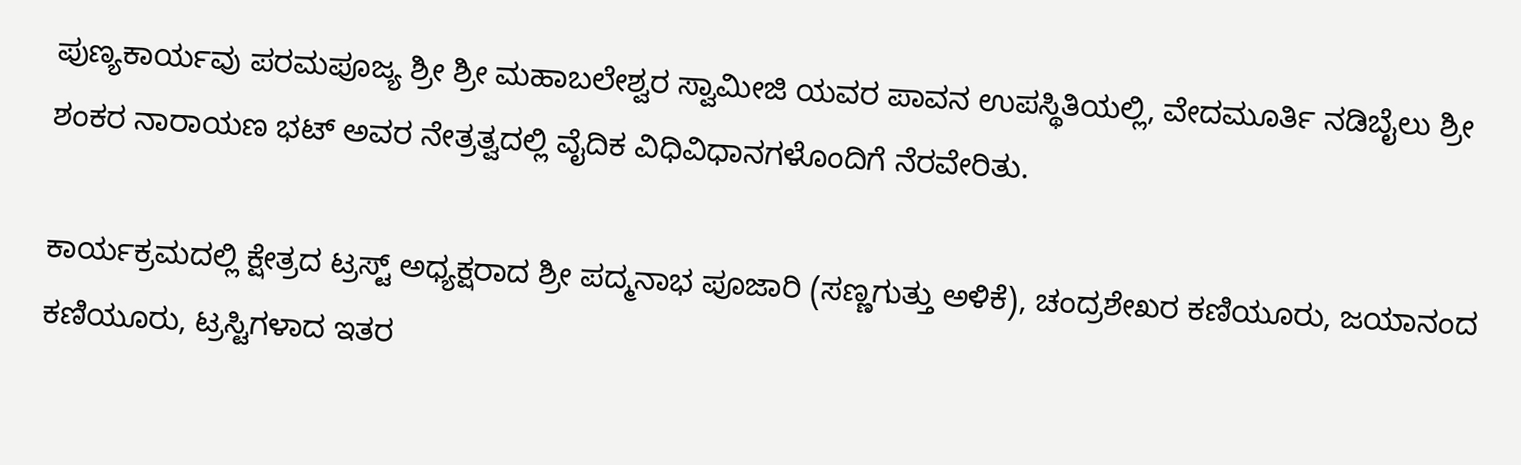ಪುಣ್ಯಕಾರ್ಯವು ಪರಮಪೂಜ್ಯ ಶ್ರೀ ಶ್ರೀ ಮಹಾಬಲೇಶ್ವರ ಸ್ವಾಮೀಜಿ ಯವರ ಪಾವನ ಉಪಸ್ಥಿತಿಯಲ್ಲಿ, ವೇದಮೂರ್ತಿ ನಡಿಬೈಲು ಶ್ರೀ ಶಂಕರ ನಾರಾಯಣ ಭಟ್ ಅವರ ನೇತ್ರತ್ವದಲ್ಲಿ ವೈದಿಕ ವಿಧಿವಿಧಾನಗಳೊಂದಿಗೆ ನೆರವೇರಿತು.

ಕಾರ್ಯಕ್ರಮದಲ್ಲಿ ಕ್ಷೇತ್ರದ ಟ್ರಸ್ಟ್ ಅಧ್ಯಕ್ಷರಾದ ಶ್ರೀ ಪದ್ಮನಾಭ ಪೂಜಾರಿ (ಸಣ್ಣಗುತ್ತು ಅಳಿಕೆ), ಚಂದ್ರಶೇಖರ ಕಣಿಯೂರು, ಜಯಾನಂದ ಕಣಿಯೂರು, ಟ್ರಸ್ಟಿಗಳಾದ ಇತರ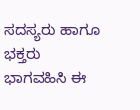ಸದಸ್ಯರು ಹಾಗೂ ಭಕ್ತರು ಭಾಗವಹಿಸಿ ಈ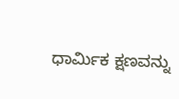ಧಾರ್ಮಿಕ ಕ್ಷಣವನ್ನು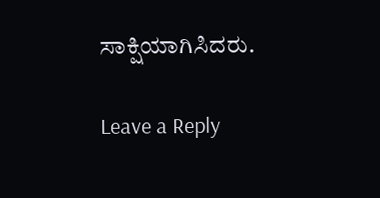ಸಾಕ್ಷಿಯಾಗಿಸಿದರು.

Leave a Reply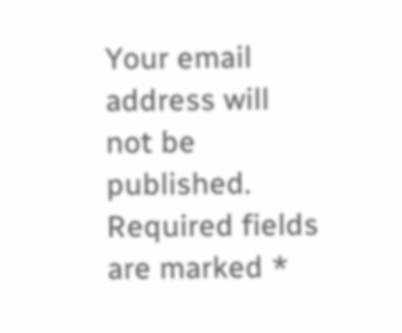Your email address will not be published. Required fields are marked *